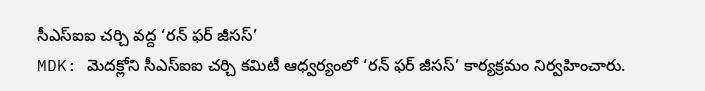సీఎస్ఐఐ చర్చి వద్ద ‘రన్ ఫర్ జీసస్’
MDK: మెదక్లోని సీఎస్ఐఐ చర్చి కమిటీ ఆధ్వర్యంలో ‘రన్ ఫర్ జీసస్’ కార్యక్రమం నిర్వహించారు.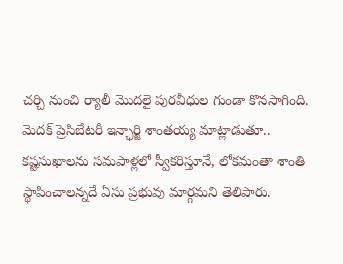చర్చి నుంచి ర్యాలీ మొదలై పురవీధుల గుండా కొనసాగింది. మెదక్ ప్రెసిబేటరీ ఇన్ఛార్జి శాంతయ్య మాట్లాడుతూ.. కష్టసుఖాలను సమపాళ్లలో స్వీకరిస్తూనే, లోకమంతా శాంతి స్థాపించాలన్నదే ఏసు ప్రభువు మార్గమని తెలిపారు.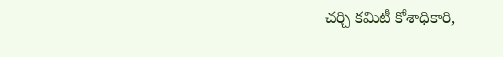చర్చి కమిటీ కోశాధికారి,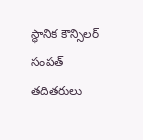స్థానిక కౌన్సిలర్ సంపత్ తదితరులు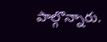పాల్గొన్నారు.